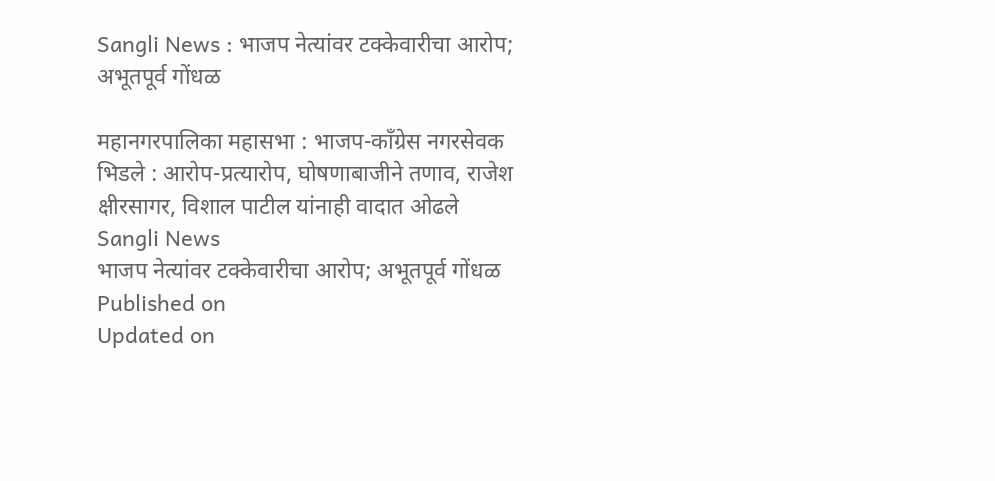Sangli News : भाजप नेत्यांवर टक्केवारीचा आरोप; अभूतपूर्व गोंधळ

महानगरपालिका महासभा : भाजप-काँग्रेस नगरसेवक भिडले : आरोप-प्रत्यारोप, घोषणाबाजीने तणाव, राजेश क्षीरसागर, विशाल पाटील यांनाही वादात ओढले
Sangli News
भाजप नेत्यांवर टक्केवारीचा आरोप; अभूतपूर्व गोंधळ
Published on
Updated on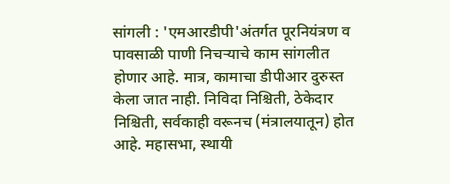सांगली : 'एमआरडीपी'अंतर्गत पूरनियंत्रण व पावसाळी पाणी निचऱ्याचे काम सांगलीत होणार आहे. मात्र, कामाचा डीपीआर दुरुस्त केला जात नाही. निविदा निश्चिती, ठेकेदार निश्चिती, सर्वकाही वरूनच (मंत्रालयातून) होत आहे. महासभा, स्थायी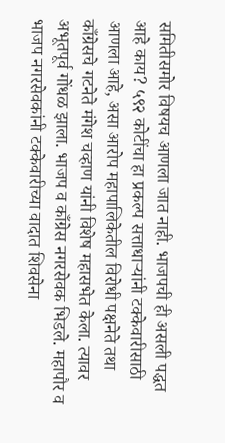समितीसमोर विषयच आणला जात नाही. भाजपची ही असली पद्धत आहे काय? ५९२ कोटींचा हा प्रकल्प सत्ताधाऱ्यांनी टक्केवारीसाठी आणला आहे, असा आरोप महापालिकेतील विरोधी पक्षनेते तथा काँग्रेसचे गटनेते मंगेश चव्हाण यांनी विशेष महासभेत केला. त्यावर अभूतपूर्व गोंधळ झाला. भाजप व काँग्रेस नगरसेवक भिडले. महापौर व भाजप नगरसेवकांनी टक्केवारीच्या वादात शिवसेना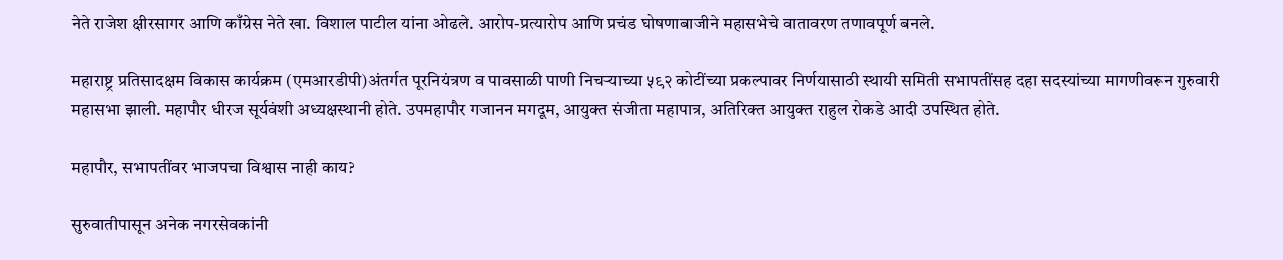नेते राजेश क्षीरसागर आणि काँग्रेस नेते खा. विशाल पाटील यांना ओढले. आरोप-प्रत्यारोप आणि प्रचंड घोषणाबाजीने महासभेचे वातावरण तणावपूर्ण बनले.

महाराष्ट्र प्रतिसादक्षम विकास कार्यक्रम (एमआरडीपी)अंतर्गत पूरनियंत्रण व पावसाळी पाणी निचऱ्याच्या ५९२ कोटींच्या प्रकल्पावर निर्णयासाठी स्थायी समिती सभापतींसह दहा सदस्यांच्या मागणीवरून गुरुवारी महासभा झाली. महापौर धीरज सूर्यवंशी अध्यक्षस्थानी होते. उपमहापौर गजानन मगदूम, आयुक्त संजीता महापात्र, अतिरिक्त आयुक्त राहुल रोकडे आदी उपस्थित होते.

महापौर, सभापतींवर भाजपचा विश्वास नाही काय?

सुरुवातीपासून अनेक नगरसेवकांनी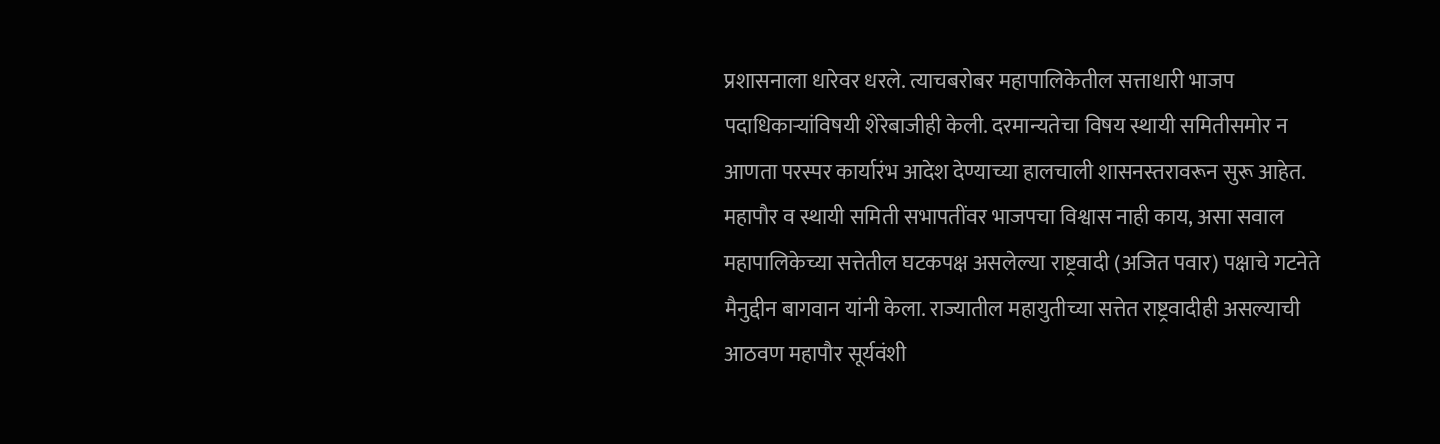प्रशासनाला धारेवर धरले. त्याचबरोबर महापालिकेतील सत्ताधारी भाजप पदाधिकाऱ्यांविषयी शेरेबाजीही केली. दरमान्यतेचा विषय स्थायी समितीसमोर न आणता परस्पर कार्यारंभ आदेश देण्याच्या हालचाली शासनस्तरावरून सुरू आहेत. महापौर व स्थायी समिती सभापतींवर भाजपचा विश्वास नाही काय, असा सवाल महापालिकेच्या सत्तेतील घटकपक्ष असलेल्या राष्ट्रवादी (अजित पवार) पक्षाचे गटनेते मैनुद्दीन बागवान यांनी केला. राज्यातील महायुतीच्या सत्तेत राष्ट्रवादीही असल्याची आठवण महापौर सूर्यवंशी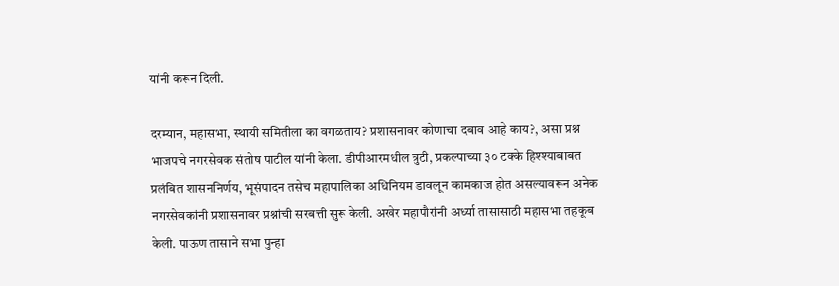यांनी करून दिली.

दरम्यान, महासभा, स्थायी समितीला का वगळताय? प्रशासनावर कोणाचा दबाव आहे काय?, असा प्रश्न भाजपचे नगरसेवक संतोष पाटील यांनी केला. डीपीआरमधील त्रुटी, प्रकल्पाच्या ३० टक्के हिश्श्याबाबत प्रलंबित शासननिर्णय, भूसंपादन तसेच महापालिका अधिनियम डावलून कामकाज होत असल्यावरून अनेक नगरसेवकांनी प्रशासनावर प्रश्नांची सरबत्ती सुरू केली. अखेर महापौरांनी अर्ध्या तासासाठी महासभा तहकूब केली. पाऊण तासाने सभा पुन्हा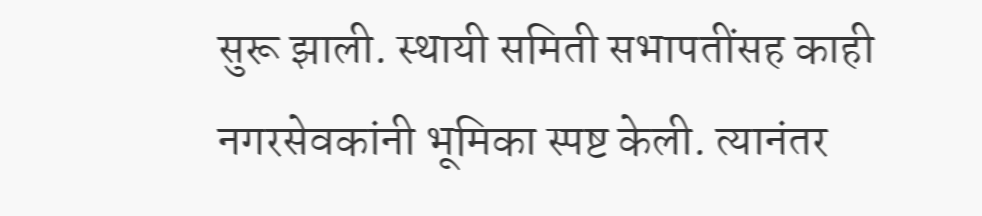सुरू झाली. स्थायी समिती सभापतींसह काही नगरसेवकांनी भूमिका स्पष्ट केली. त्यानंतर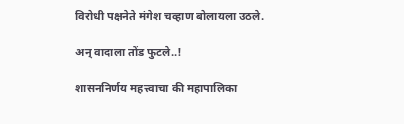विरोधी पक्षनेते मंगेश चव्हाण बोलायला उठले.

अन् वादाला तोंड फुटले..!

शासननिर्णय महत्त्वाचा की महापालिका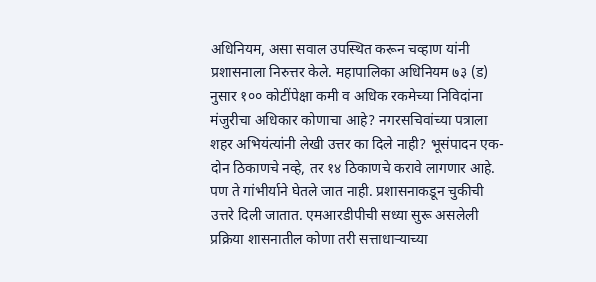अधिनियम, असा सवाल उपस्थित करून चव्हाण यांनी प्रशासनाला निरुत्तर केले. महापालिका अधिनियम ७३ (ड) नुसार १०० कोटींपेक्षा कमी व अधिक रकमेच्या निविदांना मंजुरीचा अधिकार कोणाचा आहे? नगरसचिवांच्या पत्राला शहर अभियंत्यांनी लेखी उत्तर का दिले नाही? भूसंपादन एक-दोन ठिकाणचे नव्हे, तर १४ ठिकाणचे करावे लागणार आहे. पण ते गांभीर्याने घेतले जात नाही. प्रशासनाकडून चुकीची उत्तरे दिली जातात. एमआरडीपीची सध्या सुरू असलेली प्रक्रिया शासनातील कोणा तरी सत्ताधाऱ्याच्या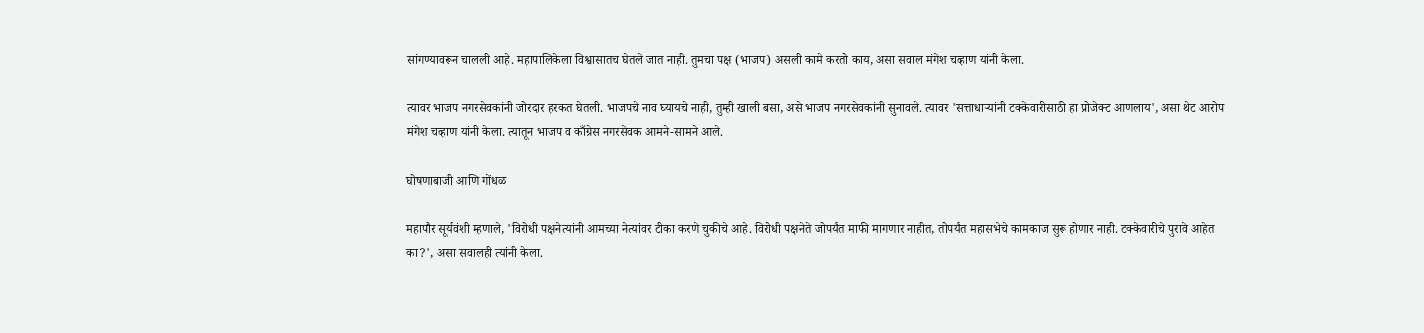सांगण्यावरून चालली आहे. महापालिकेला विश्वासातच घेतले जात नाही. तुमचा पक्ष (भाजप) असली कामे करतो काय, असा सवाल मंगेश चव्हाण यांनी केला.

त्यावर भाजप नगरसेवकांनी जोरदार हरकत घेतली. भाजपचे नाव घ्यायचे नाही, तुम्ही खाली बसा, असे भाजप नगरसेवकांनी सुनावले. त्यावर 'सत्ताधाऱ्यांनी टक्केवारीसाठी हा प्रोजेक्ट आणलाय', असा थेट आरोप मंगेश चव्हाण यांनी केला. त्यातून भाजप व काँग्रेस नगरसेवक आमने-सामने आले.

घोषणाबाजी आणि गोंधळ

महापौर सूर्यवंशी म्हणाले, 'विरोधी पक्षनेत्यांनी आमच्या नेत्यांवर टीका करणे चुकीचे आहे. विरोधी पक्षनेते जोपर्यंत माफी मागणार नाहीत, तोपर्यंत महासभेचे कामकाज सुरू होणार नाही. टक्केवारीचे पुरावे आहेत का?', असा सवालही त्यांनी केला.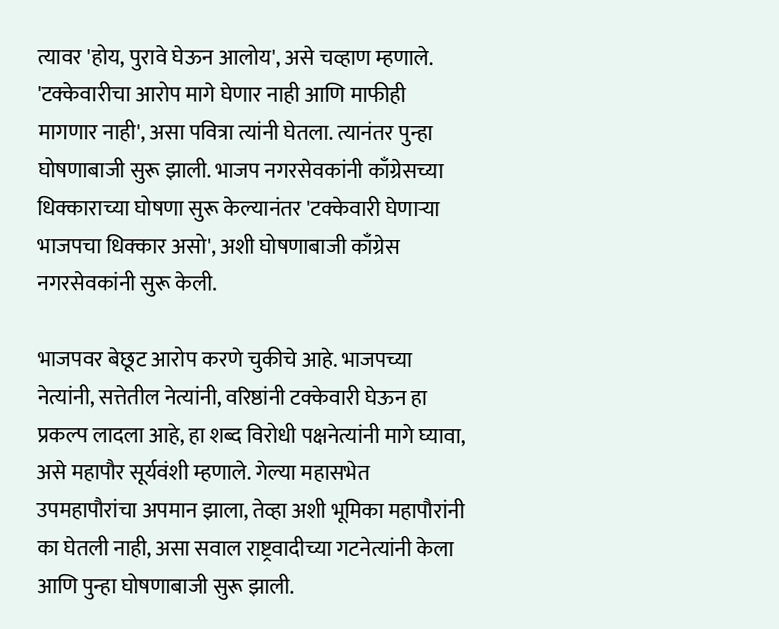त्यावर 'होय, पुरावे घेऊन आलोय', असे चव्हाण म्हणाले. 'टक्केवारीचा आरोप मागे घेणार नाही आणि माफीही मागणार नाही', असा पवित्रा त्यांनी घेतला. त्यानंतर पुन्हा घोषणाबाजी सुरू झाली. भाजप नगरसेवकांनी काँग्रेसच्या धिक्काराच्या घोषणा सुरू केल्यानंतर 'टक्केवारी घेणाऱ्या भाजपचा धिक्कार असो', अशी घोषणाबाजी काँग्रेस नगरसेवकांनी सुरू केली.

भाजपवर बेछूट आरोप करणे चुकीचे आहे. भाजपच्या नेत्यांनी, सत्तेतील नेत्यांनी, वरिष्ठांनी टक्केवारी घेऊन हा प्रकल्प लादला आहे, हा शब्द विरोधी पक्षनेत्यांनी मागे घ्यावा, असे महापौर सूर्यवंशी म्हणाले. गेल्या महासभेत उपमहापौरांचा अपमान झाला, तेव्हा अशी भूमिका महापौरांनी का घेतली नाही, असा सवाल राष्ट्रवादीच्या गटनेत्यांनी केला आणि पुन्हा घोषणाबाजी सुरू झाली.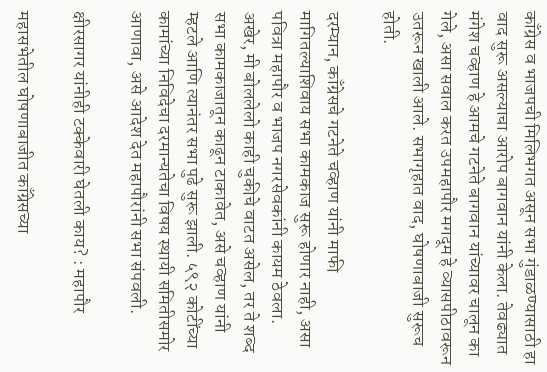काँग्रेस व भाजपची मिलिभगत असून सभा गुंडाळण्यासाठी हा वाद सुरू असल्याचा आरोप बागवान यांनी केला. तेवढ्यात मंगेश चव्हाण हे आमचे गटनेते बागवान यांच्यावर चालून का गेले, असा सवाल करत उपमहापौर मगदूम हे व्यासपीठावरून उतरून खाली आले. सभागृहात वाद, घोषणाबाजी सुरूच होती.

दरम्यान, काँग्रेसचे गटनेते चव्हाण यांनी माफी मागितल्याशिवाय सभा कामकाज सुरू होणार नाही, असा पवित्रा महापौर व भाजप नगरसेवकांनी कायम ठेवला. अखेर, मी बोललेलो काही चुकीचे वाटत असेल, तर ते शब्द सभा कामकाजातून काढून टाकावेत, असे चव्हाण यांनी म्हटले आणि त्यानंतर सभा पुढे सुरू झाली. ५९२ कोटींच्या कामांच्या निविदेचा दरमान्यतेचा विषय स्थायी समितीसमोर आणावा, असे आदेश देत महापौरांनी सभा संपवली.

क्षीरसागर यांनीही टक्केवारी घेतली काय? : महापौर

महासभेतील घोषणाबाजीत काँग्रेसच्या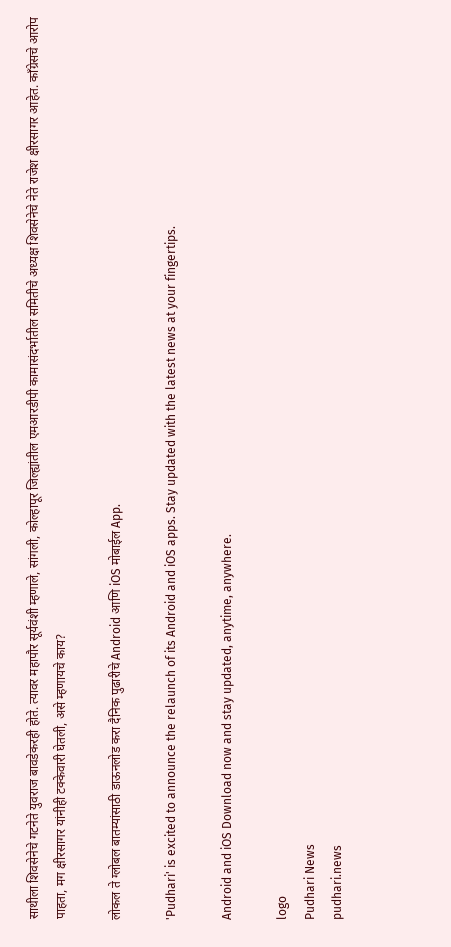साथीला शिवसेनेचे गटनेते युवराज बावडेकरही होते. त्यावर महापौर सूर्यवंशी म्हणाले, सांगली, कोल्हापूर जिल्ह्यांतील एमआरडीपी कामासंदर्भातील समितीचे अध्यक्ष शिवसेनेचे नेते राजेश क्षीरसागर आहेत. काँग्रेसचे आरोप पाहता, मग क्षीरसागर यांनीही टक्केवारी घेतली, असे म्हणायचे काय?

लोकल ते ग्लोबल बातम्यांसाठी डाऊनलोड करा दैनिक पुढारीचे Android आणि iOS मोबाईल App.

'Pudhari' is excited to announce the relaunch of its Android and iOS apps. Stay updated with the latest news at your fingertips.

Android and iOS Download now and stay updated, anytime, anywhere.

logo
Pudhari News
pudhari.news